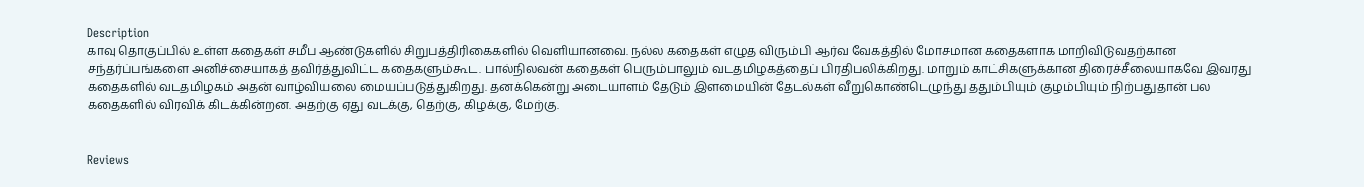Description
காவு தொகுப்பில் உள்ள கதைகள் சமீப ஆண்டுகளில் சிறுபத்திரிகைகளில் வெளியானவை. நல்ல கதைகள் எழுத விரும்பி ஆர்வ வேகத்தில் மோசமான கதைகளாக மாறிவிடுவதற்கான சந்தர்ப்பங்களை அனிச்சையாகத் தவிர்த்துவிட்ட கதைகளும்கூட. பால்நிலவன் கதைகள் பெரும்பாலும் வடதமிழகத்தைப் பிரதிபலிக்கிறது. மாறும் காட்சிகளுக்கான திரைச்சீலையாகவே இவரது கதைகளில் வடதமிழகம் அதன் வாழ்வியலை மையப்படுத்துகிறது. தனக்கென்று அடையாளம் தேடும் இளமையின் தேடல்கள் வீறுகொண்டெழுந்து ததும்பியும் குழம்பியும் நிற்பதுதான் பல கதைகளில் விரவிக் கிடக்கின்றன. அதற்கு ஏது வடக்கு, தெற்கு, கிழக்கு, மேற்கு.


Reviews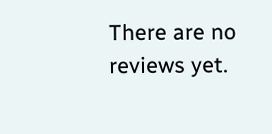There are no reviews yet.